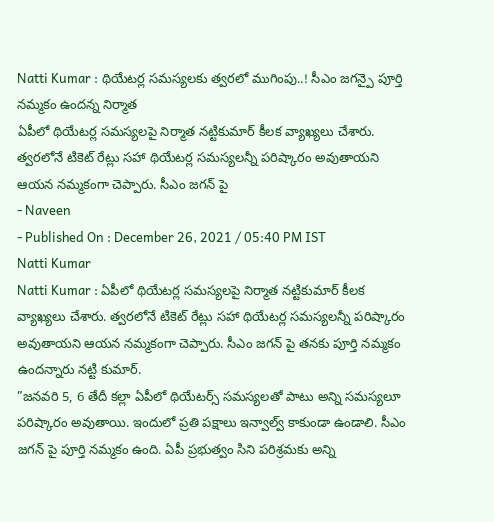Natti Kumar : థియేటర్ల సమస్యలకు త్వరలో ముగింపు..! సీఎం జగన్పై పూర్తి నమ్మకం ఉందన్న నిర్మాత
ఏపీలో థియేటర్ల సమస్యలపై నిర్మాత నట్టికుమార్ కీలక వ్యాఖ్యలు చేశారు. త్వరలోనే టికెట్ రేట్లు సహా థియేటర్ల సమస్యలన్నీ పరిష్కారం అవుతాయని ఆయన నమ్మకంగా చెప్పారు. సీఎం జగన్ పై
- Naveen
- Published On : December 26, 2021 / 05:40 PM IST
Natti Kumar
Natti Kumar : ఏపీలో థియేటర్ల సమస్యలపై నిర్మాత నట్టికుమార్ కీలక వ్యాఖ్యలు చేశారు. త్వరలోనే టికెట్ రేట్లు సహా థియేటర్ల సమస్యలన్నీ పరిష్కారం అవుతాయని ఆయన నమ్మకంగా చెప్పారు. సీఎం జగన్ పై తనకు పూర్తి నమ్మకం ఉందన్నారు నట్టి కుమార్.
”జనవరి 5, 6 తేదీ కల్లా ఏపీలో థియేటర్స్ సమస్యలతో పాటు అన్ని సమస్యలూ పరిష్కారం అవుతాయి. ఇందులో ప్రతి పక్షాలు ఇన్వాల్వ్ కాకుండా ఉండాలి. సీఎం జగన్ పై పూర్తి నమ్మకం ఉంది. ఏపీ ప్రభుత్వం సిని పరిశ్రమకు అన్ని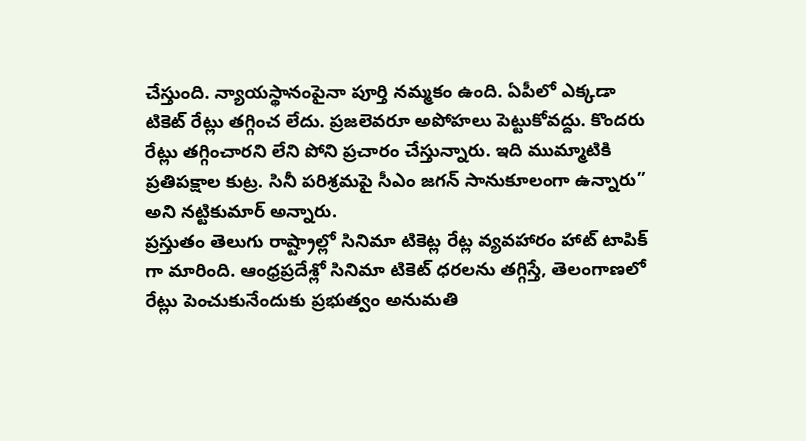చేస్తుంది. న్యాయస్థానంపైనా పూర్తి నమ్మకం ఉంది. ఏపీలో ఎక్కడా టికెట్ రేట్లు తగ్గించ లేదు. ప్రజలెవరూ అపోహలు పెట్టుకోవద్దు. కొందరు రేట్లు తగ్గించారని లేని పోని ప్రచారం చేస్తున్నారు. ఇది ముమ్మాటికి ప్రతిపక్షాల కుట్ర. సినీ పరిశ్రమపై సీఎం జగన్ సానుకూలంగా ఉన్నారు” అని నట్టికుమార్ అన్నారు.
ప్రస్తుతం తెలుగు రాష్ట్రాల్లో సినిమా టికెట్ల రేట్ల వ్యవహారం హాట్ టాపిక్ గా మారింది. ఆంధ్రప్రదేశ్లో సినిమా టికెట్ ధరలను తగ్గిస్తే, తెలంగాణలో రేట్లు పెంచుకునేందుకు ప్రభుత్వం అనుమతి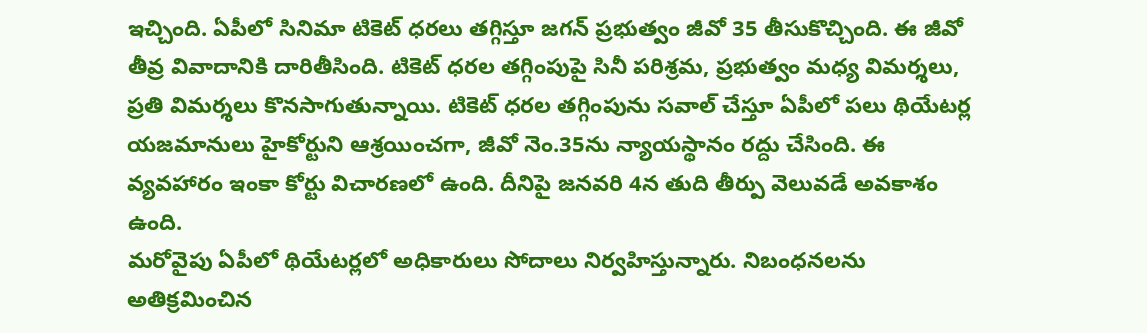ఇచ్చింది. ఏపీలో సినిమా టికెట్ ధరలు తగ్గిస్తూ జగన్ ప్రభుత్వం జీవో 35 తీసుకొచ్చింది. ఈ జీవో తీవ్ర వివాదానికి దారితీసింది. టికెట్ ధరల తగ్గింపుపై సినీ పరిశ్రమ, ప్రభుత్వం మధ్య విమర్శలు, ప్రతి విమర్శలు కొనసాగుతున్నాయి. టికెట్ ధరల తగ్గింపును సవాల్ చేస్తూ ఏపీలో పలు థియేటర్ల యజమానులు హైకోర్టుని ఆశ్రయించగా, జీవో నెం.35ను న్యాయస్థానం రద్దు చేసింది. ఈ వ్యవహారం ఇంకా కోర్టు విచారణలో ఉంది. దీనిపై జనవరి 4న తుది తీర్పు వెలువడే అవకాశం ఉంది.
మరోవైపు ఏపీలో థియేటర్లలో అధికారులు సోదాలు నిర్వహిస్తున్నారు. నిబంధనలను అతిక్రమించిన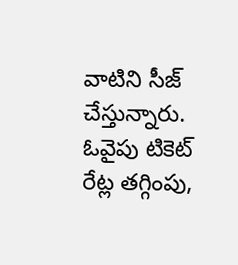వాటిని సీజ్ చేస్తున్నారు. ఓవైపు టికెట్ రేట్ల తగ్గింపు,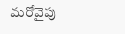మరోవైపు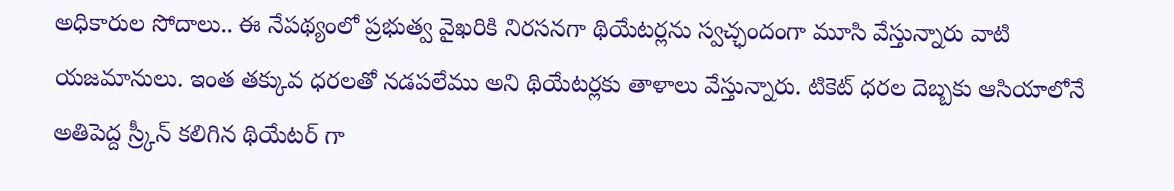అధికారుల సోదాలు.. ఈ నేపథ్యంలో ప్రభుత్వ వైఖరికి నిరసనగా థియేటర్లను స్వచ్ఛందంగా మూసి వేస్తున్నారు వాటి యజమానులు. ఇంత తక్కువ ధరలతో నడపలేము అని థియేటర్లకు తాళాలు వేస్తున్నారు. టికెట్ ధరల దెబ్బకు ఆసియాలోనే అతిపెద్ద స్ర్కీన్ కలిగిన థియేటర్ గా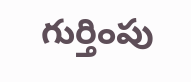గుర్తింపు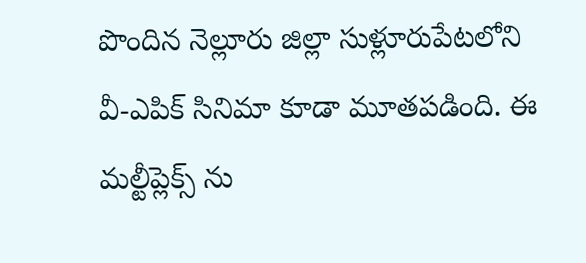పొందిన నెల్లూరు జిల్లా సుళ్లూరుపేటలోని వీ-ఎపిక్ సినిమా కూడా మూతపడింది. ఈ మల్టీప్లెక్స్ ను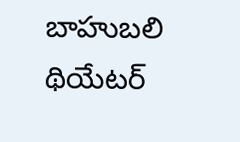బాహుబలి థియేటర్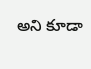అని కూడా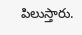పిలుస్తారు.